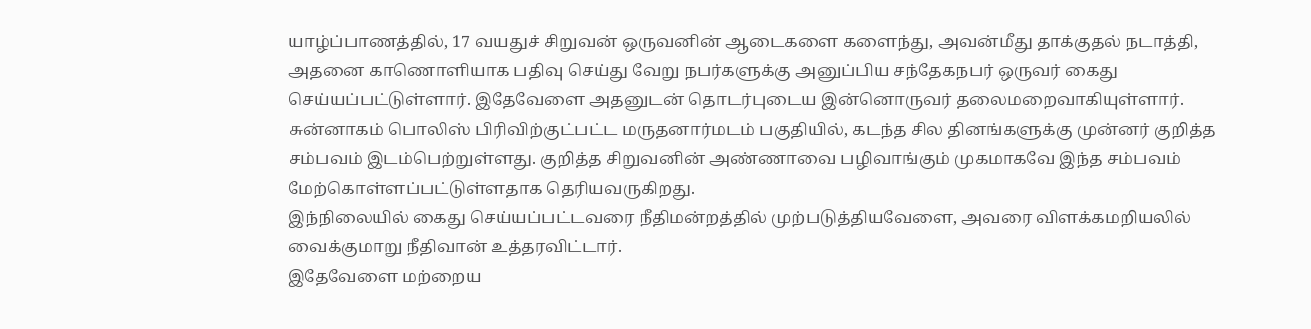யாழ்ப்பாணத்தில், 17 வயதுச் சிறுவன் ஒருவனின் ஆடைகளை களைந்து, அவன்மீது தாக்குதல் நடாத்தி, அதனை காணொளியாக பதிவு செய்து வேறு நபர்களுக்கு அனுப்பிய சந்தேகநபர் ஒருவர் கைது செய்யப்பட்டுள்ளார். இதேவேளை அதனுடன் தொடர்புடைய இன்னொருவர் தலைமறைவாகியுள்ளார்.
சுன்னாகம் பொலிஸ் பிரிவிற்குட்பட்ட மருதனார்மடம் பகுதியில், கடந்த சில தினங்களுக்கு முன்னர் குறித்த சம்பவம் இடம்பெற்றுள்ளது. குறித்த சிறுவனின் அண்ணாவை பழிவாங்கும் முகமாகவே இந்த சம்பவம் மேற்கொள்ளப்பட்டுள்ளதாக தெரியவருகிறது.
இந்நிலையில் கைது செய்யப்பட்டவரை நீதிமன்றத்தில் முற்படுத்தியவேளை, அவரை விளக்கமறியலில் வைக்குமாறு நீதிவான் உத்தரவிட்டார்.
இதேவேளை மற்றைய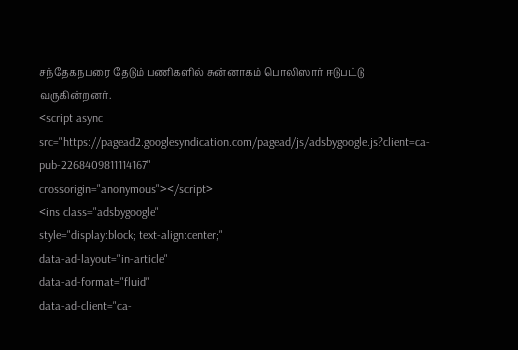சந்தேகநபரை தேடும் பணிகளில் சுன்னாகம் பொலிஸார் ஈடுபட்டு வருகின்றனர்.
<script async src="https://pagead2.googlesyndication.com/pagead/js/adsbygoogle.js?client=ca-pub-2268409811114167"
crossorigin="anonymous"></script>
<ins class="adsbygoogle"
style="display:block; text-align:center;"
data-ad-layout="in-article"
data-ad-format="fluid"
data-ad-client="ca-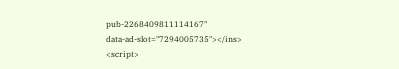pub-2268409811114167"
data-ad-slot="7294005735"></ins>
<script>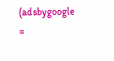(adsbygoogle =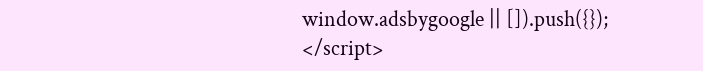window.adsbygoogle || []).push({});
</script>